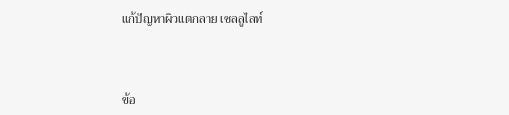แก้ปัญหาผิวแตกลาย เซลลูไลท์



ข้อ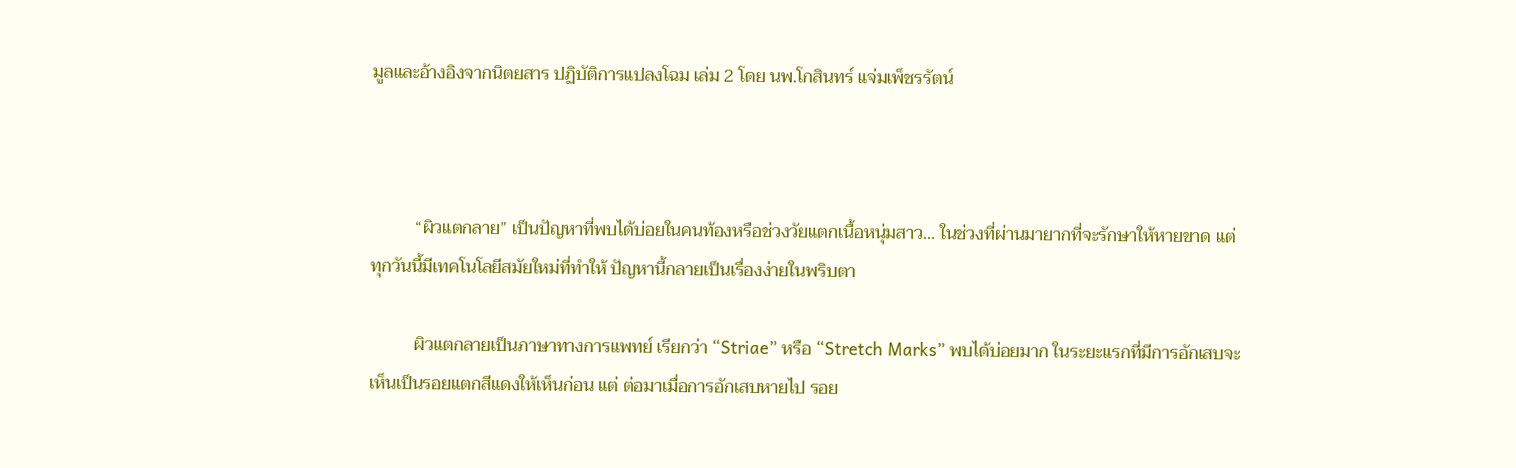มูลและอ้างอิงจากนิตยสาร ปฏิบัติการแปลงโฉม เล่ม 2 โดย นพ.โกสินทร์ แจ่มเพ็ชรรัตน์



          “ผิวแตกลาย” เป็นปัญหาที่พบได้บ่อยในคนท้องหรือช่วงวัยแตกเนื้อหนุ่มสาว... ในช่วงที่ผ่านมายากที่จะรักษาให้หายขาด แต่ทุกวันนี้มีเทคโนโลยีสมัยใหม่ที่ทำให้ ปัญหานี้กลายเป็นเรื่องง่ายในพริบตา

          ผิวแตกลายเป็นภาษาทางการแพทย์ เรียกว่า “Striae” หรือ “Stretch Marks” พบได้บ่อยมาก ในระยะแรกที่มีการอักเสบจะเห็นเป็นรอยแตกสีแดงให้เห็นก่อน แต่ ต่อมาเมื่อการอักเสบหายไป รอย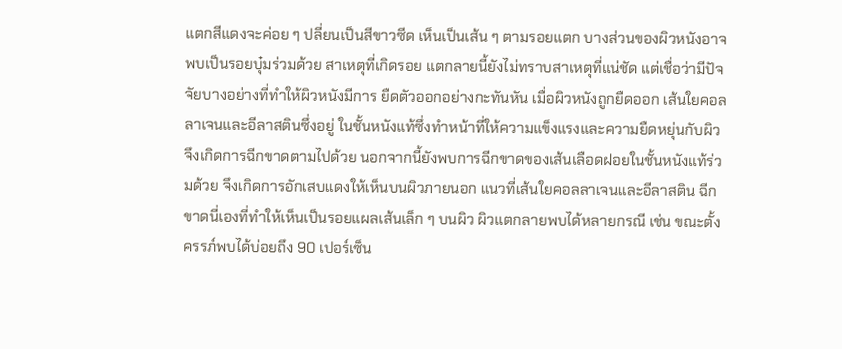แตกสีแดงจะค่อย ๆ ปลี่ยนเป็นสีขาวซีด เห็นเป็นเส้น ๆ ตามรอยแตก บางส่วนของผิวหนังอาจพบเป็นรอยบุ๋มร่วมด้วย สาเหตุที่เกิดรอย แตกลายนี้ยังไม่ทราบสาเหตุที่แน่ชัด แต่เชื่อว่ามีปัจจัยบางอย่างที่ทำให้ผิวหนังมีการ ยืดตัวออกอย่างกะทันหัน เมื่อผิวหนังถูกยืดออก เส้นใยคอลลาเจนและอีลาสตินซึ่งอยู่ ในชั้นหนังแท้ซึ่งทำหน้าที่ให้ความแข็งแรงและความยืดหยุ่นกับผิวจึงเกิดการฉีกขาดตามไปด้วย นอกจากนี้ยังพบการฉีกขาดของเส้นเลือดฝอยในชั้นหนังแท้ร่วมด้วย จึงเกิดการอักเสบแดงให้เห็นบนผิวภายนอก แนวที่เส้นใยคอลลาเจนและอีลาสติน ฉีกขาดนี่เองที่ทำให้เห็นเป็นรอยแผลเส้นเล็ก ๆ บนผิว ผิวแตกลายพบได้หลายกรณี เช่น ขณะตั้งครรภ์พบได้บ่อยถึง 90 เปอร์เซ็น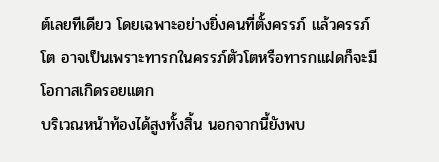ต์เลยทีเดียว โดยเฉพาะอย่างยิ่งคนที่ตั้งครรภ์ แล้วครรภ์โต อาจเป็นเพราะทารกในครรภ์ตัวโตหรือทารกแฝดก็จะมีโอกาสเกิดรอยแตก
บริเวณหน้าท้องได้สูงทั้งสิ้น นอกจากนี้ยังพบ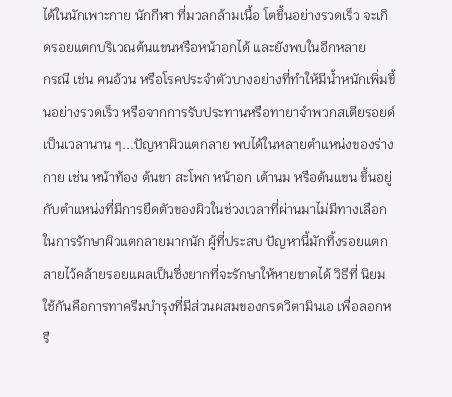ได้ในนักเพาะกาย นักกีฬา ที่มวลกล้ามเนื้อ โตขึ้นอย่างรวดเร็ว จะเกิดรอยแตกบริเวณต้นแขนหรือหน้าอกได้ และยังพบในอีกหลาย
กรณี เช่น คนอ้วน หรือโรคประจำตัวบางอย่างที่ทำให้มีน้ำหนักเพิ่มขึ้นอย่างรวดเร็ว หรือจากการรับประทานหรือทายาจำพวกสเตียรอยด์เป็นเวลานาน ๆ...ปัญหาผิวแตกลาย พบได้ในหลายตำแหน่งของร่างกาย เช่น หน้าท้อง ต้นขา สะโพก หน้าอก เต้านม หรือต้นแขน ขึ้นอยู่กับตำแหน่งที่มีการยืดตัวของผิวในช่วงเวลาที่ผ่านมาไม่มีทางเลือกในการรักษาผิวแตกลายมากนัก ผู้ที่ประสบ ปัญหานี้มักทิ้งรอยแตกลายไว้คล้ายรอยแผลเป็นซึ่งยากที่จะรักษาให้หายขาดได้ วิธีที่ นิยมใช้กันคือการทาครีมบำรุงที่มีส่วนผสมของกรดวิตามินเอ เพื่อลอกหรื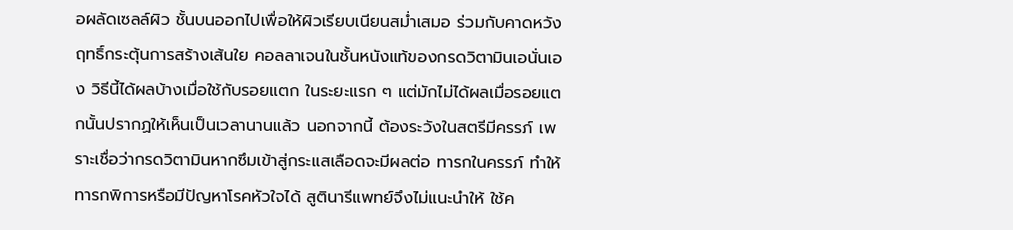อผลัดเซลล์ผิว ชั้นบนออกไปเพื่อให้ผิวเรียบเนียนสม่ำเสมอ ร่วมกับคาดหวังฤทธิ์กระตุ้นการสร้างเส้นใย คอลลาเจนในชั้นหนังแท้ของกรดวิตามินเอนั่นเอง วิธีนี้ได้ผลบ้างเมื่อใช้กับรอยแตก ในระยะแรก ๆ แต่มักไม่ได้ผลเมื่อรอยแตกนั้นปรากฏให้เห็นเป็นเวลานานแล้ว นอกจากนี้ ต้องระวังในสตรีมีครรภ์ เพราะเชื่อว่ากรดวิตามินหากซึมเข้าสู่กระแสเลือดจะมีผลต่อ ทารกในครรภ์ ทำให้ทารกพิการหรือมีปัญหาโรคหัวใจได้ สูตินารีแพทย์จึงไม่แนะนำให้ ใช้ค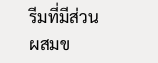รีมที่มีส่วนผสมข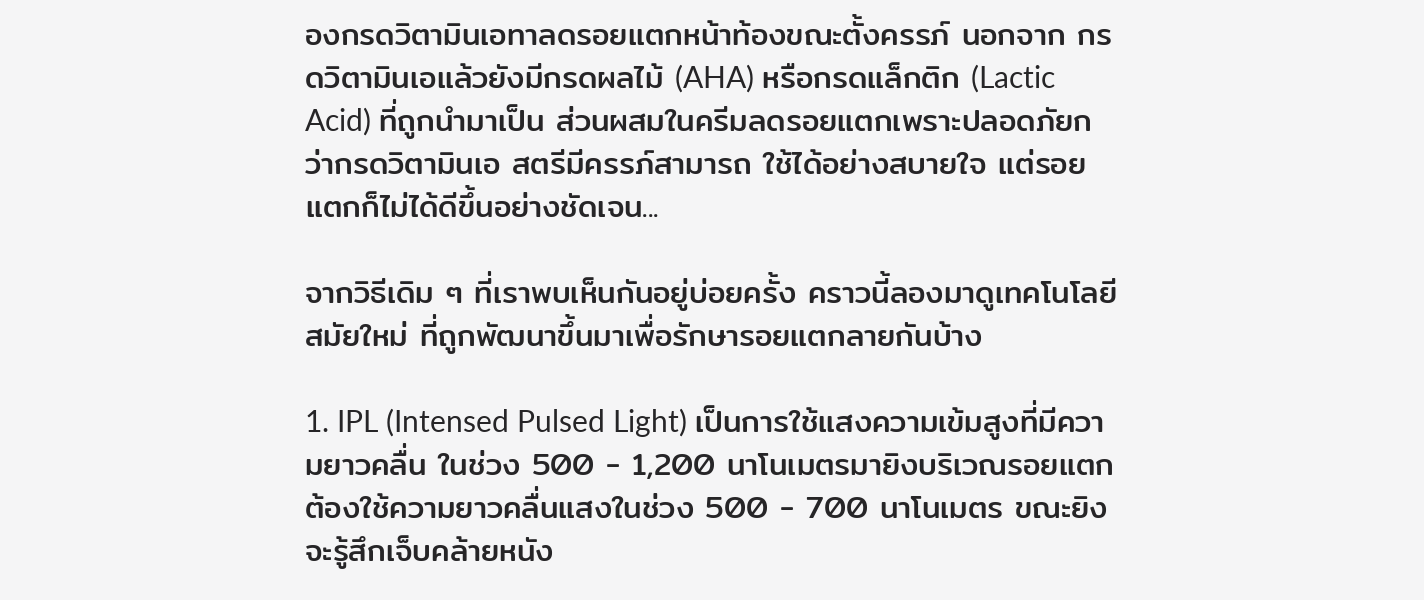องกรดวิตามินเอทาลดรอยแตกหน้าท้องขณะตั้งครรภ์ นอกจาก กรดวิตามินเอแล้วยังมีกรดผลไม้ (AHA) หรือกรดแล็กติก (Lactic Acid) ที่ถูกนำมาเป็น ส่วนผสมในครีมลดรอยแตกเพราะปลอดภัยกว่ากรดวิตามินเอ สตรีมีครรภ์สามารถ ใช้ได้อย่างสบายใจ แต่รอยแตกก็ไม่ได้ดีขึ้นอย่างชัดเจน...

จากวิธีเดิม ๆ ที่เราพบเห็นกันอยู่บ่อยครั้ง คราวนี้ลองมาดูเทคโนโลยีสมัยใหม่ ที่ถูกพัฒนาขึ้นมาเพื่อรักษารอยแตกลายกันบ้าง

1. IPL (Intensed Pulsed Light) เป็นการใช้แสงความเข้มสูงที่มีความยาวคลื่น ในช่วง 500 - 1,200 นาโนเมตรมายิงบริเวณรอยแตก ต้องใช้ความยาวคลื่นแสงในช่วง 500 - 700 นาโนเมตร ขณะยิงจะรู้สึกเจ็บคล้ายหนัง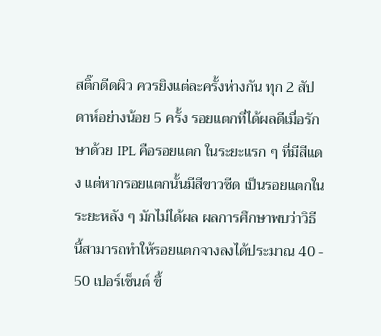สติ๊กดีดผิว ควรยิงแต่ละครั้งห่างกัน ทุก 2 สัปดาห์อย่างน้อย 5 ครั้ง รอยแตกที่ได้ผลดีเมื่อรักษาด้วย IPL คือรอยแตก ในระยะแรก ๆ ที่มีสีแดง แต่หากรอยแตกนั้นมีสีขาวซีด เป็นรอยแตกในระยะหลัง ๆ มักไม่ได้ผล ผลการศึกษาพบว่าวิธีนี้สามารถทำให้รอยแตกจางลงได้ประมาณ 40 - 50 เปอร์เซ็นต์ ขึ้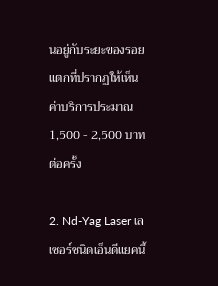นอยู่กับระยะของรอยแตกที่ปรากฏให้เห็น ค่าบริการประมาณ 1,500 - 2,500 บาทต่อครั้ง

2. Nd-Yag Laser เลเซอร์ชนิดเอ็นดีแยคนี้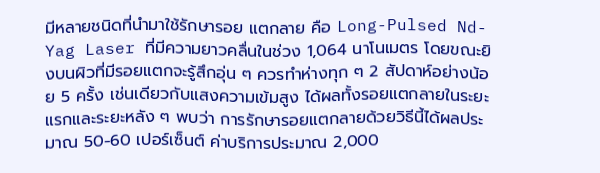มีหลายชนิดที่นำมาใช้รักษารอย แตกลาย คือ Long-Pulsed Nd-Yag Laser ที่มีความยาวคลื่นในช่วง 1,064 นาโนเมตร โดยขณะยิงบนผิวที่มีรอยแตกจะรู้สึกอุ่น ๆ ควรทำห่างทุก ๆ 2 สัปดาห์อย่างน้อย 5 ครั้ง เช่นเดียวกับแสงความเข้มสูง ได้ผลทั้งรอยแตกลายในระยะแรกและระยะหลัง ๆ พบว่า การรักษารอยแตกลายด้วยวิธีนี้ได้ผลประมาณ 50-60 เปอร์เซ็นต์ ค่าบริการประมาณ 2,000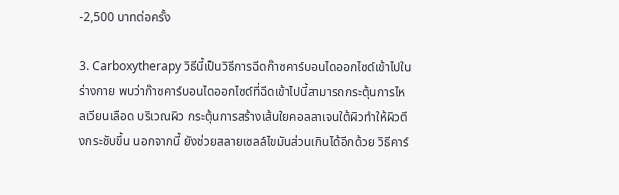-2,500 บาทต่อครั้ง

3. Carboxytherapy วิธีนี้เป็นวิธีการฉีดก๊าซคาร์บอนไดออกไซด์เข้าไปใน ร่างกาย พบว่าก๊าซคาร์บอนไดออกไซด์ที่ฉีดเข้าไปนี้สามารถกระตุ้นการไหลเวียนเลือด บริเวณผิว กระตุ้นการสร้างเส้นใยคอลลาเจนใต้ผิวทำให้ผิวตึงกระชับขึ้น นอกจากนี้ ยังช่วยสลายเซลล์ไขมันส่วนเกินได้อีกด้วย วิธีคาร์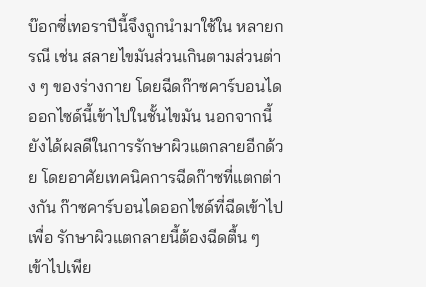บ๊อกซี่เทอราปีนี้จึงถูกนำมาใช้ใน หลายกรณี เช่น สลายไขมันส่วนเกินตามส่วนต่าง ๆ ของร่างกาย โดยฉีดก๊าซคาร์บอนไดออกไซด์นี้เข้าไปในชั้นไขมัน นอกจากนี้ยังได้ผลดีในการรักษาผิวแตกลายอีกด้วย โดยอาศัยเทคนิคการฉีดก๊าซที่แตกต่างกัน ก๊าซคาร์บอนไดออกไซด์ที่ฉีดเข้าไปเพื่อ รักษาผิวแตกลายนี้ต้องฉีดตื้น ๆ เข้าไปเพีย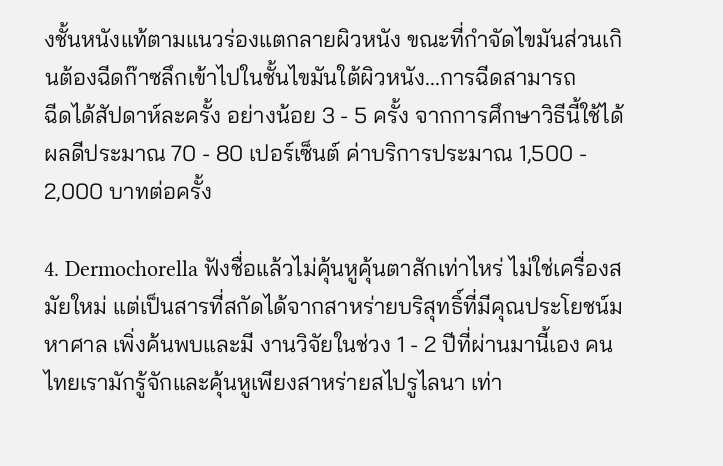งชั้นหนังแท้ตามแนวร่องแตกลายผิวหนัง ขณะที่กำจัดไขมันส่วนเกินต้องฉีดก๊าซลึกเข้าไปในชั้นไขมันใต้ผิวหนัง...การฉีดสามารถ
ฉีดได้สัปดาห์ละครั้ง อย่างน้อย 3 - 5 ครั้ง จากการศึกษาวิธีนี้ใช้ได้ผลดีประมาณ 70 - 80 เปอร์เซ็นต์ ค่าบริการประมาณ 1,500 - 2,000 บาทต่อครั้ง

4. Dermochorella ฟังชื่อแล้วไม่คุ้นหูคุ้นตาสักเท่าไหร่ ไม่ใช่เครื่องสมัยใหม่ แต่เป็นสารที่สกัดได้จากสาหร่ายบริสุทธิ์ที่มีคุณประโยชน์มหาศาล เพิ่งค้นพบและมี งานวิจัยในช่วง 1 - 2 ปีที่ผ่านมานี้เอง คนไทยเรามักรู้จักและคุ้นหูเพียงสาหร่ายสไปรูไลนา เท่า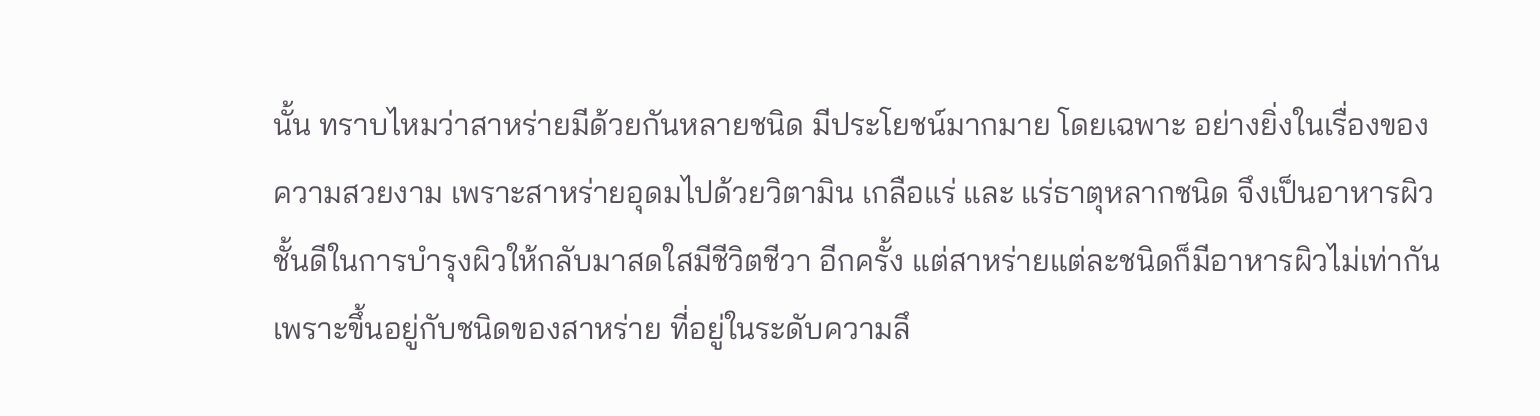นั้น ทราบไหมว่าสาหร่ายมีด้วยกันหลายชนิด มีประโยชน์มากมาย โดยเฉพาะ อย่างยิ่งในเรื่องของความสวยงาม เพราะสาหร่ายอุดมไปด้วยวิตามิน เกลือแร่ และ แร่ธาตุหลากชนิด จึงเป็นอาหารผิวชั้นดีในการบำรุงผิวให้กลับมาสดใสมีชีวิตชีวา อีกครั้ง แต่สาหร่ายแต่ละชนิดก็มีอาหารผิวไม่เท่ากัน เพราะขึ้นอยู่กับชนิดของสาหร่าย ที่อยู่ในระดับความลึ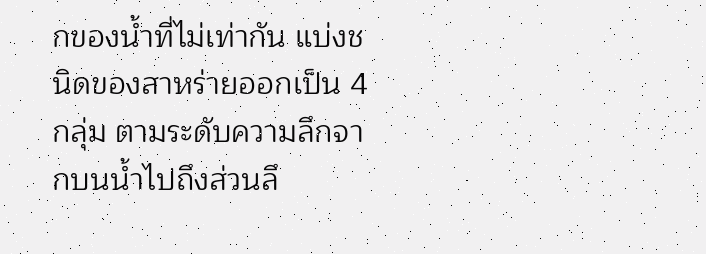กของน้ำที่ไม่เท่ากัน แบ่งชนิดของสาหร่ายออกเป็น 4 กลุ่ม ตามระดับความลึกจากบนน้ำไปถึงส่วนลึ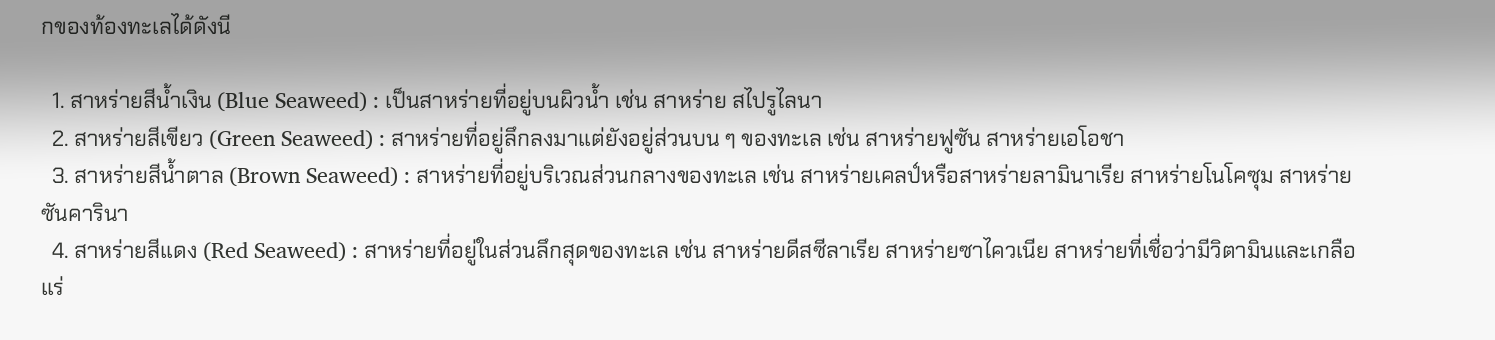กของท้องทะเลได้ดังนี

  1. สาหร่ายสีน้ำเงิน (Blue Seaweed) : เป็นสาหร่ายที่อยู่บนผิวน้ำ เช่น สาหร่าย สไปรูไลนา
  2. สาหร่ายสีเขียว (Green Seaweed) : สาหร่ายที่อยู่ลึกลงมาแต่ยังอยู่ส่วนบน ๆ ของทะเล เช่น สาหร่ายฟูซัน สาหร่ายเอโอชา
  3. สาหร่ายสีน้ำตาล (Brown Seaweed) : สาหร่ายที่อยู่บริเวณส่วนกลางของทะเล เช่น สาหร่ายเคลป์หรือสาหร่ายลามินาเรีย สาหร่ายโนโคซุม สาหร่ายซันคารินา
  4. สาหร่ายสีแดง (Red Seaweed) : สาหร่ายที่อยู่ในส่วนลึกสุดของทะเล เช่น สาหร่ายดีสซีลาเรีย สาหร่ายซาไควเนีย สาหร่ายที่เชื่อว่ามีวิตามินและเกลือแร่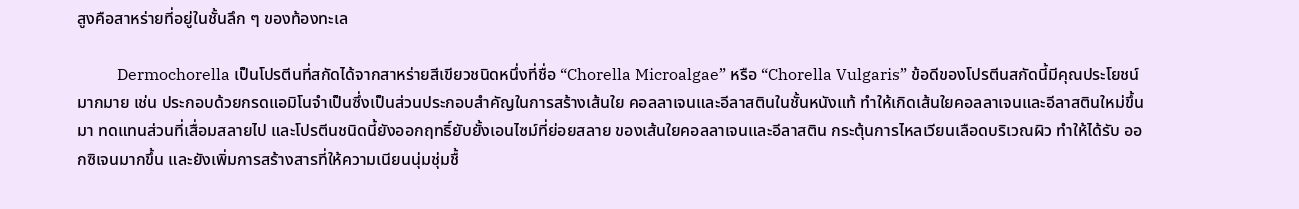สูงคือสาหร่ายที่อยู่ในชั้นลึก ๆ ของท้องทะเล

          Dermochorella เป็นโปรตีนที่สกัดได้จากสาหร่ายสีเขียวชนิดหนึ่งที่ชื่อ “Chorella Microalgae” หรือ “Chorella Vulgaris” ข้อดีของโปรตีนสกัดนี้มีคุณประโยชน์มากมาย เช่น ประกอบด้วยกรดแอมิโนจำเป็นซึ่งเป็นส่วนประกอบสำคัญในการสร้างเส้นใย คอลลาเจนและอีลาสตินในชั้นหนังแท้ ทำให้เกิดเส้นใยคอลลาเจนและอีลาสตินใหม่ขึ้นมา ทดแทนส่วนที่เสื่อมสลายไป และโปรตีนชนิดนี้ยังออกฤทธิ์ยับยั้งเอนไซม์ที่ย่อยสลาย ของเส้นใยคอลลาเจนและอีลาสติน กระตุ้นการไหลเวียนเลือดบริเวณผิว ทำให้ได้รับ ออกซิเจนมากขึ้น และยังเพิ่มการสร้างสารที่ให้ความเนียนนุ่มชุ่มชื้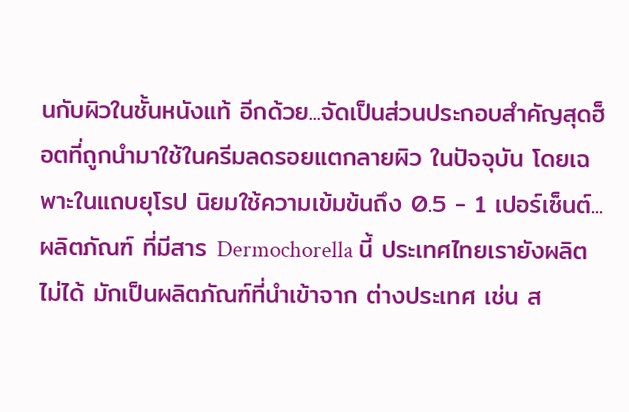นกับผิวในชั้นหนังแท้ อีกด้วย...จัดเป็นส่วนประกอบสำคัญสุดฮ็อตที่ถูกนำมาใช้ในครีมลดรอยแตกลายผิว ในปัจจุบัน โดยเฉพาะในแถบยุโรป นิยมใช้ความเข้มข้นถึง 0.5 - 1 เปอร์เซ็นต์...ผลิตภัณฑ์ ที่มีสาร Dermochorella นี้ ประเทศไทยเรายังผลิตไม่ได้ มักเป็นผลิตภัณฑ์ที่นำเข้าจาก ต่างประเทศ เช่น ส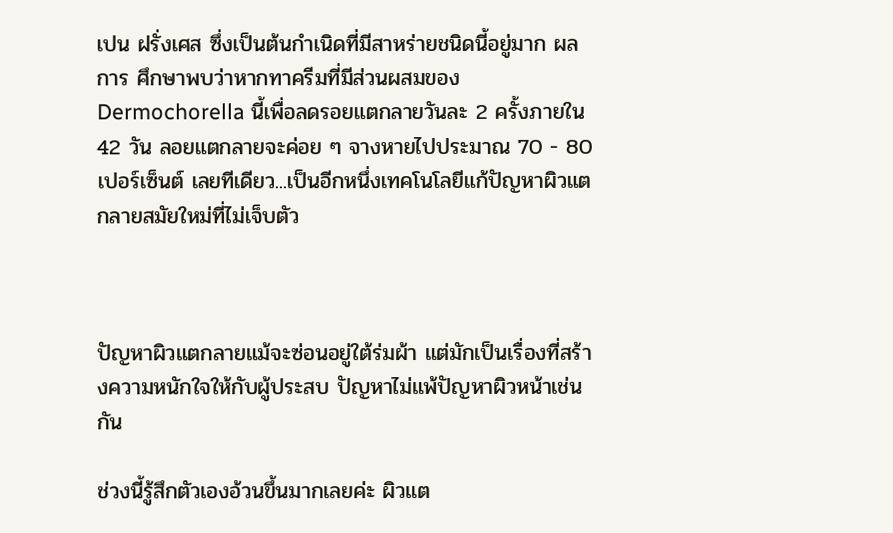เปน ฝรั่งเศส ซึ่งเป็นต้นกำเนิดที่มีสาหร่ายชนิดนี้อยู่มาก ผลการ ศึกษาพบว่าหากทาครีมที่มีส่วนผสมของ Dermochorella นี้เพื่อลดรอยแตกลายวันละ 2 ครั้งภายใน 42 วัน ลอยแตกลายจะค่อย ๆ จางหายไปประมาณ 70 - 80 เปอร์เซ็นต์ เลยทีเดียว...เป็นอีกหนึ่งเทคโนโลยีแก้ปัญหาผิวแตกลายสมัยใหม่ที่ไม่เจ็บตัว



ปัญหาผิวแตกลายแม้จะซ่อนอยู่ใต้ร่มผ้า แต่มักเป็นเรื่องที่สร้างความหนักใจให้กับผู้ประสบ ปัญหาไม่แพ้ปัญหาผิวหน้าเช่นกัน

ช่วงนี้รู้สึกตัวเองอ้วนขึ้นมากเลยค่ะ ผิวแต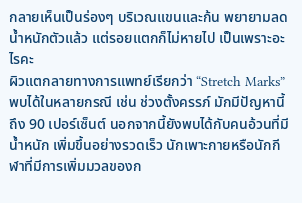กลายเห็นเป็นร่องๆ บริเวณแขนและก้น พยายามลดน้ำหนักตัวแล้ว แต่รอยแตกก็ไม่หายไป เป็นเพราะอะไรคะ
ผิวแตกลายทางการแพทย์เรียกว่า “Stretch Marks” พบได้ในหลายกรณี เช่น ช่วงตั้งครรภ์ มักมีปัญหานี้ถึง 90 เปอร์เซ็นต์ นอกจากนี้ยังพบได้กับคนอ้วนที่มีน้ำหนัก เพิ่มขึ้นอย่างรวดเร็ว นักเพาะกายหรือนักกีฬาที่มีการเพิ่มมวลของก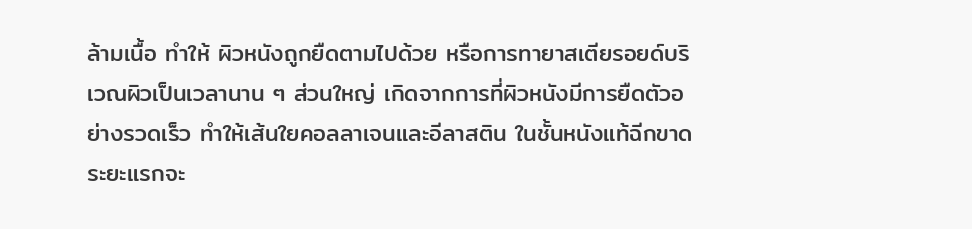ล้ามเนื้อ ทำให้ ผิวหนังถูกยืดตามไปด้วย หรือการทายาสเตียรอยด์บริเวณผิวเป็นเวลานาน ๆ ส่วนใหญ่ เกิดจากการที่ผิวหนังมีการยืดตัวอย่างรวดเร็ว ทำให้เส้นใยคอลลาเจนและอีลาสติน ในชั้นหนังแท้ฉีกขาด ระยะแรกจะ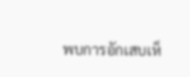พบการอักเสบเห็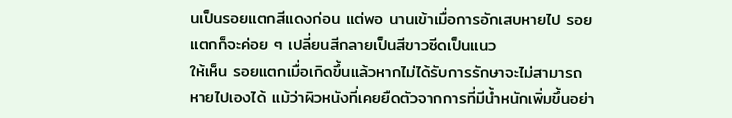นเป็นรอยแตกสีแดงก่อน แต่พอ นานเข้าเมื่อการอักเสบหายไป รอยแตกก็จะค่อย ๆ เปลี่ยนสีกลายเป็นสีขาวซีดเป็นแนว
ให้เห็น รอยแตกเมื่อเกิดขึ้นแล้วหากไม่ได้รับการรักษาจะไม่สามารถหายไปเองได้ แม้ว่าผิวหนังที่เคยยืดตัวจากการที่มีน้ำหนักเพิ่มขึ้นอย่า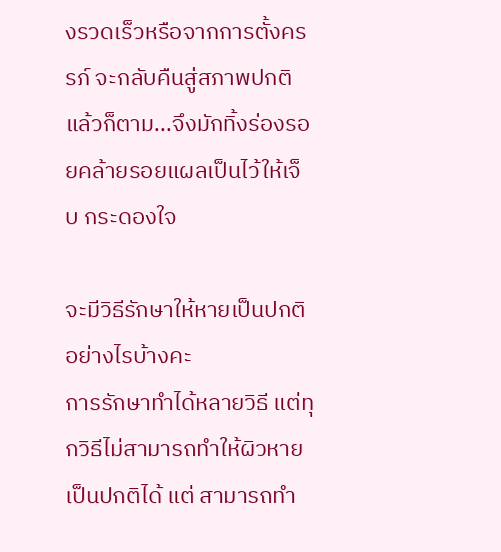งรวดเร็วหรือจากการตั้งครรภ์ จะกลับคืนสู่สภาพปกติแล้วก็ตาม...จึงมักทิ้งร่องรอยคล้ายรอยแผลเป็นไว้ให้เจ็บ กระดองใจ

จะมีวิธีรักษาให้หายเป็นปกติอย่างไรบ้างคะ
การรักษาทำได้หลายวิธี แต่ทุกวิธีไม่สามารถทำให้ผิวหายเป็นปกติได้ แต่ สามารถทำ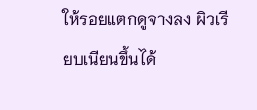ให้รอยแตกดูจางลง ผิวเรียบเนียนขึ้นได้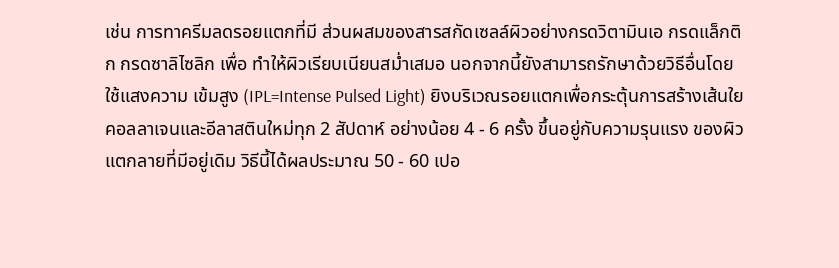เช่น การทาครีมลดรอยแตกที่มี ส่วนผสมของสารสกัดเซลล์ผิวอย่างกรดวิตามินเอ กรดแล็กติก กรดซาลิไซลิก เพื่อ ทำให้ผิวเรียบเนียนสม่ำเสมอ นอกจากนี้ยังสามารถรักษาด้วยวิธีอื่นโดยใช้แสงความ เข้มสูง (IPL=Intense Pulsed Light) ยิงบริเวณรอยแตกเพื่อกระตุ้นการสร้างเส้นใย
คอลลาเจนและอีลาสตินใหม่ทุก 2 สัปดาห์ อย่างน้อย 4 - 6 ครั้ง ขึ้นอยู่กับความรุนแรง ของผิวแตกลายที่มีอยู่เดิม วิธีนี้ได้ผลประมาณ 50 - 60 เปอ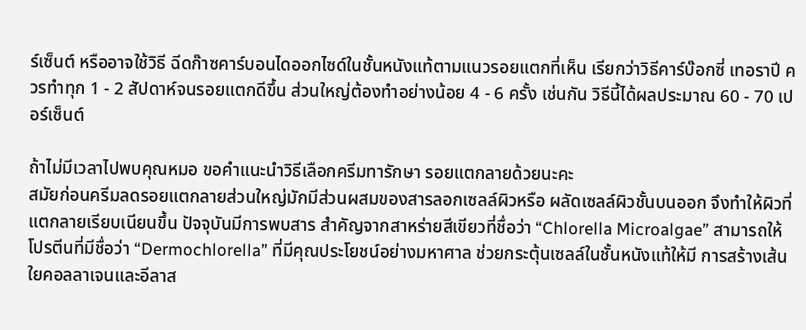ร์เซ็นต์ หรืออาจใช้วิธี ฉีดก๊าซคาร์บอนไดออกไซด์ในชั้นหนังแท้ตามแนวรอยแตกที่เห็น เรียกว่าวิธีคาร์บ๊อกซี่ เทอราปี ควรทำทุก 1 - 2 สัปดาห์จนรอยแตกดีขึ้น ส่วนใหญ่ต้องทำอย่างน้อย 4 - 6 ครั้ง เช่นกัน วิธีนี้ได้ผลประมาณ 60 - 70 เปอร์เซ็นต์

ถ้าไม่มีเวลาไปพบคุณหมอ ขอคำแนะนำวิธีเลือกครีมทารักษา รอยแตกลายด้วยนะคะ
สมัยก่อนครีมลดรอยแตกลายส่วนใหญ่มักมีส่วนผสมของสารลอกเซลล์ผิวหรือ ผลัดเซลล์ผิวชั้นบนออก จึงทำให้ผิวที่แตกลายเรียบเนียนขึ้น ปัจจุบันมีการพบสาร สำคัญจากสาหร่ายสีเขียวที่ชื่อว่า “Chlorella Microalgae” สามารถให้โปรตีนที่มีชื่อว่า “Dermochlorella” ที่มีคุณประโยชน์อย่างมหาศาล ช่วยกระตุ้นเซลล์ในชั้นหนังแท้ให้มี การสร้างเส้นใยคอลลาเจนและอีลาส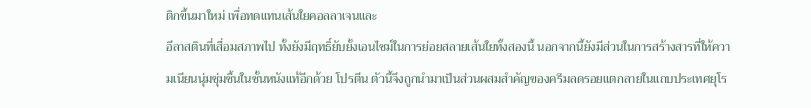ติกขึ้นมาใหม่ เพื่อทดแทนเส้นใยคอลลาเจนและ
อีลาสตินที่เสื่อมสภาพไป ทั้งยังมีฤทธิ์ยับยั้งเอนไซม์ในการย่อยสลายเส้นใยทั้งสองนี้ นอกจากนี้ยังมีส่วนในการสร้างสารที่ให้ความเนียนนุ่มชุ่มชื้นในชั้นหนังแท้อีกด้วย โปรตีน ตัวนี้จึงถูกนำมาเป็นส่วนผสมสำคัญของครีมลดรอยแตกลายในแถบประเทศยุโร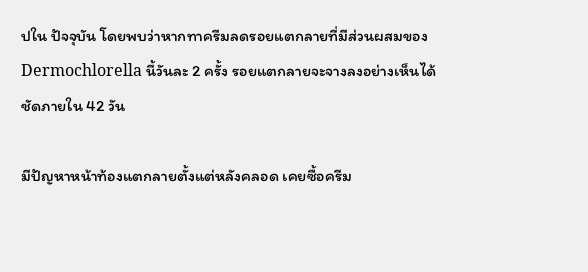ปใน ปัจจุบัน โดยพบว่าหากทาครีมลดรอยแตกลายที่มีส่วนผสมของ Dermochlorella นี้วันละ 2 ครั้ง รอยแตกลายจะจางลงอย่างเห็นได้ชัดภายใน 42 วัน

มีปัญหาหน้าท้องแตกลายตั้งแต่หลังคลอด เคยซื้อครีม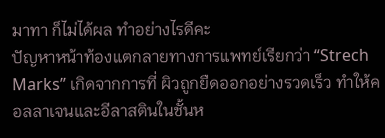มาทา ก็ไม่ได้ผล ทำอย่างไรดีคะ
ปัญหาหน้าท้องแตกลายทางการแพทย์เรียกว่า “Strech Marks” เกิดจากการที่ ผิวถูกยืดออกอย่างรวดเร็ว ทำให้คอลลาเจนและอีลาสตินในชั้นห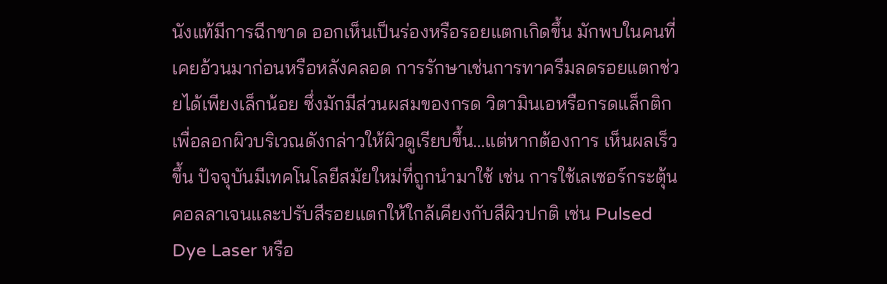นังแท้มีการฉีกขาด ออกเห็นเป็นร่องหรือรอยแตกเกิดขึ้น มักพบในคนที่เคยอ้วนมาก่อนหรือหลังคลอด การรักษาเช่นการทาครีมลดรอยแตกช่วยได้เพียงเล็กน้อย ซึ่งมักมีส่วนผสมของกรด วิตามินเอหรือกรดแล็กติกเพื่อลอกผิวบริเวณดังกล่าวให้ผิวดูเรียบขึ้น...แต่หากต้องการ เห็นผลเร็วขึ้น ปัจจุบันมีเทคโนโลยีสมัยใหม่ที่ถูกนำมาใช้ เช่น การใช้เลเซอร์กระตุ้น คอลลาเจนและปรับสีรอยแตกให้ใกล้เคียงกับสีผิวปกติ เช่น Pulsed Dye Laser หรือ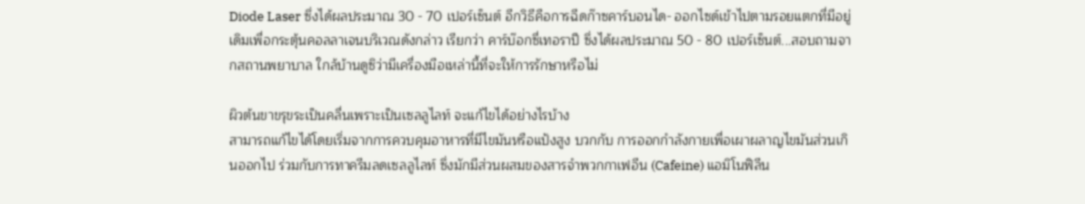Diode Laser ซึ่งได้ผลประมาณ 30 - 70 เปอร์เซ็นต์ อีกวิธีคือการฉีดก๊าซคาร์บอนได- ออกไซด์เข้าไปตามรอยแตกที่มีอยู่เดิมเพื่อกระตุ้นคอลลาเจนบริเวณดังกล่าว เรียกว่า คาร์บ๊อกซี่เทอราปี ซึ่งได้ผลประมาณ 50 - 80 เปอร์เซ็นต์...สอบถามจากสถานพยาบาล ใกล้บ้านดูซิว่ามีเครื่องมือเหล่านี้ที่จะให้การรักษาหรือไม่

ผิวต้นขาขรุขระเป็นคลื่นเพราะเป็นเซลลูไลท์ จะแก้ไขได้อย่างไรบ้าง
สามารถแก้ไขได้โดยเริ่มจากการควบคุมอาหารที่มีไขมันหรือแป้งสูง บวกกับ การออกกำลังกายเพื่อเผาผลาญไขมันส่วนเกินออกไป ร่วมกับการทาครีมลดเซลลูไลท์ ซึ่งมักมีส่วนผสมของสารจำพวกกาเฟอีน (Cafeine) แอมิโนฟิลีน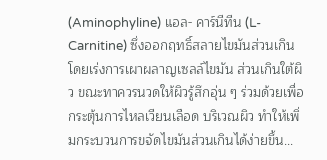(Aminophyline) แอล- คาร์นีทีน (L-Carnitine) ซึ่งออกฤทธิ์สลายไขมันส่วนเกินโดยเร่งการเผาผลาญเซลล์ไขมัน ส่วนเกินใต้ผิว ขณะทาควรนวดให้ผิวรู้สึกอุ่น ๆ ร่วมด้วยเพื่อกระตุ้นการไหลเวียนเลือด บริเวณผิว ทำให้เพิ่มกระบวนการขจัดไขมันส่วนเกินได้ง่ายขึ้น...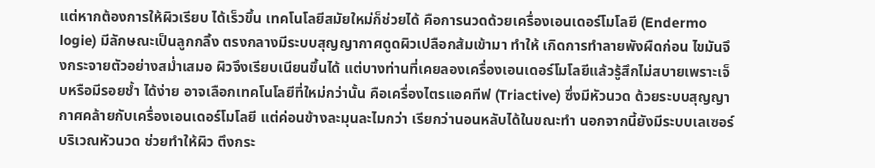แต่หากต้องการให้ผิวเรียบ ได้เร็วขึ้น เทคโนโลยีสมัยใหม่ก็ช่วยได้ คือการนวดด้วยเครื่องเอนเดอร์โมโลยี (Endermo logie) มีลักษณะเป็นลูกกลิ้ง ตรงกลางมีระบบสุญญากาศดูดผิวเปลือกส้มเข้ามา ทำให้ เกิดการทำลายพังผืดก่อน ไขมันจึงกระจายตัวอย่างสม่ำเสมอ ผิวจึงเรียบเนียนขึ้นได้ แต่บางท่านที่เคยลองเครื่องเอนเดอร์โมโลยีแล้วรู้สึกไม่สบายเพราะเจ็บหรือมีรอยช้ำ ได้ง่าย อาจเลือกเทคโนโลยีที่ใหม่กว่านั้น คือเครื่องไตรแอคทีฟ (Triactive) ซึ่งมีหัวนวด ด้วยระบบสุญญากาศคล้ายกับเครื่องเอนเดอร์โมโลยี แต่ค่อนข้างละมุนละไมกว่า เรียกว่านอนหลับได้ในขณะทำ นอกจากนี้ยังมีระบบเลเซอร์บริเวณหัวนวด ช่วยทำให้ผิว ตึงกระ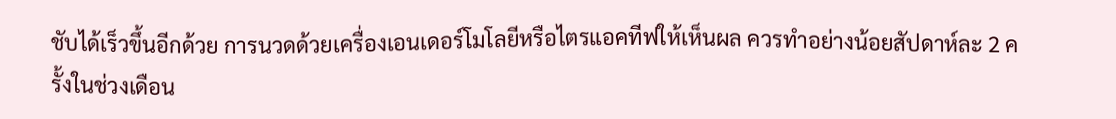ชับได้เร็วขึ้นอีกด้วย การนวดด้วยเครื่องเอนเดอร์โมโลยีหรือไตรแอคทีฟให้เห็นผล ควรทำอย่างน้อยสัปดาห์ละ 2 ครั้งในช่วงเดือน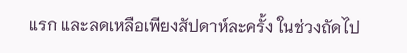แรก และลดเหลือเพียงสัปดาห์ละครั้ง ในช่วงถัดไป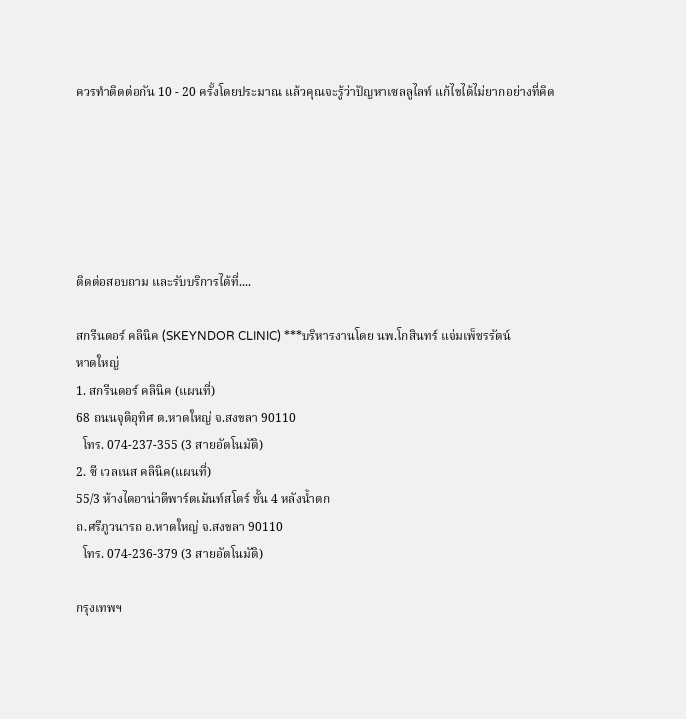ควรทำติดต่อกัน 10 - 20 ครั้งโดยประมาณ แล้วคุณจะรู้ว่าปัญหาเซลลูไลท์ แก้ไขได้ไม่ยากอย่างที่คิด






ติดต่อสอบถาม และรับบริการได้ที่....

สกรีนดอร์ คลินิค (SKEYNDOR CLINIC) ***บริหารงานโดย นพ.โกสินทร์ แจ่มเพ็ชรรัตน์
หาดใหญ่
1. สกรีนดอร์ คลินิค (แผนที่)
68 ถนนจุติอุทิศ ต.หาดใหญ่ จ.สงขลา 90110
  โทร. 074-237-355 (3 สายอัตโนมัติ)
2. ซี เวลเนส คลินิค(แผนที่)
55/3 ห้างไดอาน่าดีพาร์ตเม้นท์สโตร์ ชั้น 4 หลังน้ำตก
ถ.ศรีภูวนารถ อ.หาดใหญ่ จ.สงขลา 90110
  โทร. 074-236-379 (3 สายอัตโนมัติ)

กรุงเทพฯ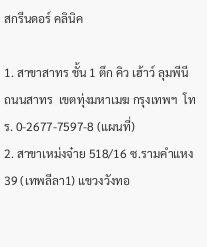สกรีนดอร์ คลินิค

1. สาขาสาทร ชั้น 1 ตึก คิว เฮ้าว์ ลุมพีนี  ถนนสาทร  เขตทุ่งมหาเมฆ กรุงเทพฯ  โทร. 0-2677-7597-8 (แผนที่)
2. สาขาเหม่งจ๋าย 518/16 ซ.รามคำแหง 39 (เทพลีลา1) แขวงวังทอ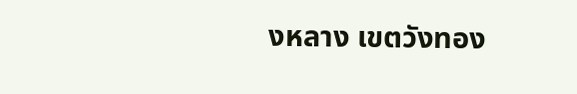งหลาง เขตวังทอง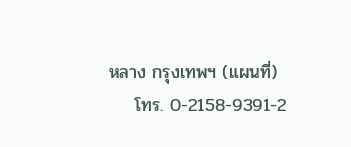หลาง กรุงเทพฯ (แผนที่)
    โทร. 0-2158-9391-2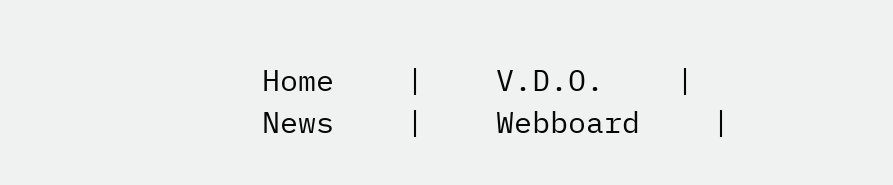Home    |    V.D.O.    |    News    |    Webboard    |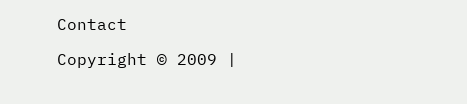Contact

Copyright © 2009 |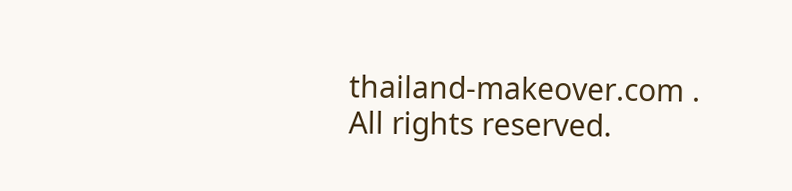thailand-makeover.com . All rights reserved.